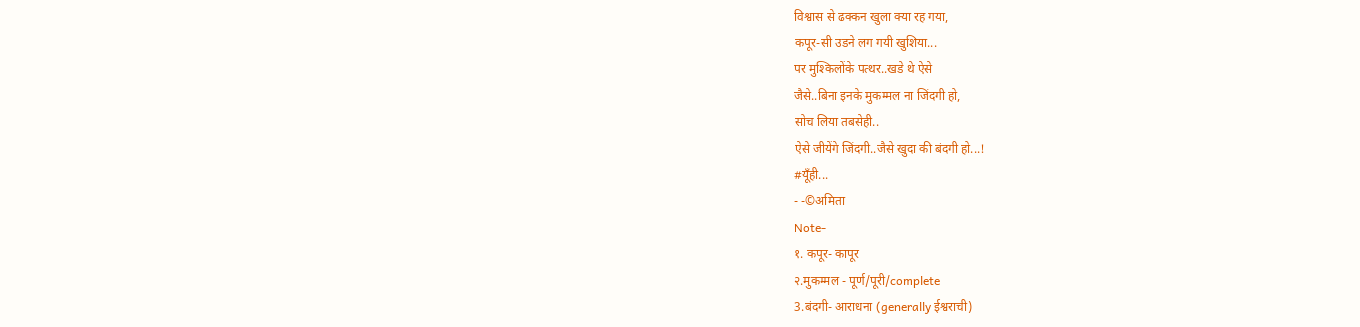विश्वास से ढक्कन खुला क्या रह गया,
कपूर-सी उडने लग गयी खुशिया...
पर मुश्किलोंके पत्थर..खडे थे ऐसे
जैसे..बिना इनके मुकम्मल ना जिंदगी हो,
सोच लिया तबसेही..
ऐसे जीयेंगे जिंदगी..जैसे खुदा की बंदगी हो...!
#यूँही...
- -©अमिता
Note-
१. कपूर- कापूर
२.मुकम्मल - पूर्ण/पूरी/complete
3.बंदगी- आराधना (generally ईश्वराची)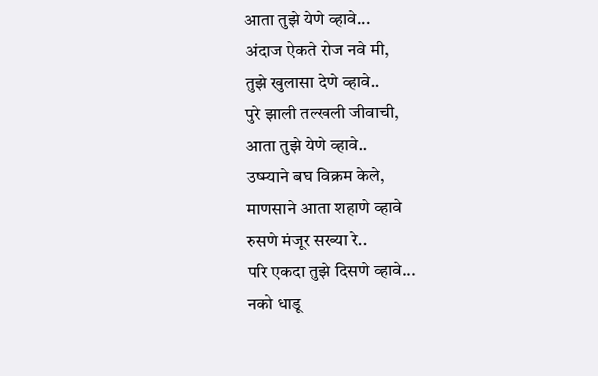आता तुझे येणे व्हावे...
अंदाज ऐकते रोज नवे मी,
तुझे खुलासा देणे व्हावे..
पुरे झाली तल्खली जीवाची,
आता तुझे येणे व्हावे..
उष्म्याने बघ विक्रम केले,
माणसाने आता शहाणे व्हावे
रुसणे मंजूर सख्या रे..
परि एकदा तुझे दिसणे व्हावे...
नको धाडू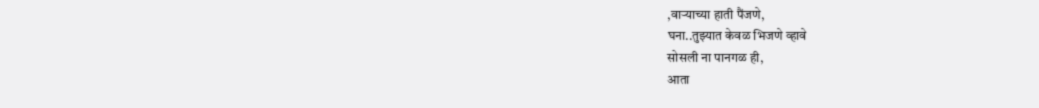,वाऱ्याच्या हाती पैंजणे,
घना..तुझ्यात केवळ भिजणे व्हावे
सोसली ना पानगळ ही,
आता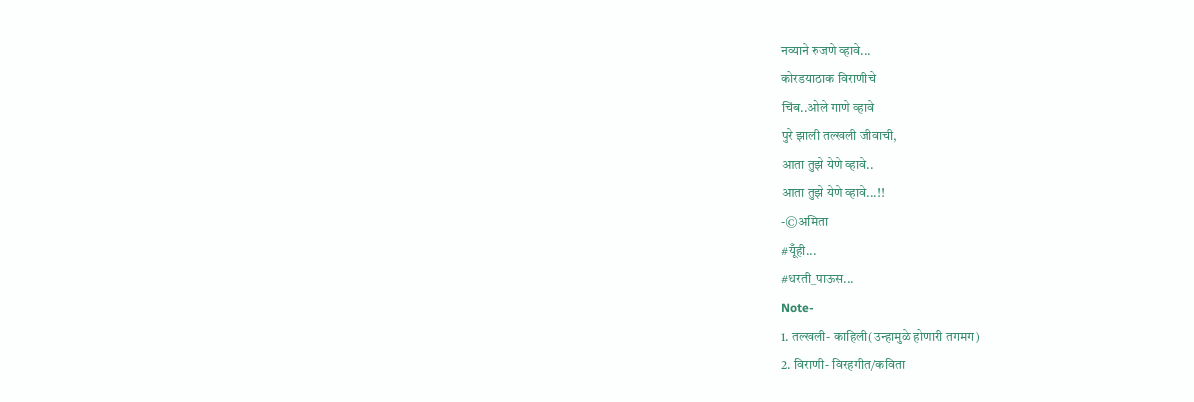नव्याने रुजणे व्हावे...
कोरडयाठाक विराणीचे
चिंब..ओले गाणे व्हावे
पुरे झाली तल्खली जीवाची,
आता तुझे येणे व्हावे..
आता तुझे येणे व्हावे...!!
-©अमिता
#यूँही...
#धरती_पाऊस...
Note-
1. तल्खली- काहिली(उन्हामुळे होणारी तगमग)
2. विराणी- विरहगीत/कविता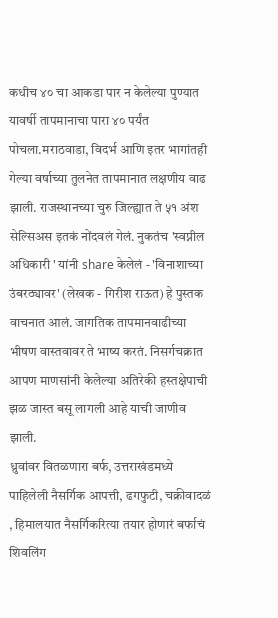कधीच ४० चा आकडा पार न केलेल्या पुण्यात यावर्षी तापमानाचा पारा ४० पर्यंत पोचला.मराठवाडा, विदर्भ आणि इतर भागांतही गेल्या वर्षाच्या तुलनेत तापमानात लक्षणीय वाढ झाली. राजस्थानच्या चुरु जिल्ह्यात ते ५१ अंश सेल्सिअस इतकं नोंदवलं गेलं. नुकतंच 'स्वप्नील अधिकारी ' यांनी share केलेलं - 'विनाशाच्या उंबरठ्यावर' (लेखक - गिरीश राऊत) हे पुस्तक वाचनात आलं. जागतिक तापमानवाढीच्या भीषण वास्तवावर ते भाष्य करतं. निसर्गचक्रात आपण माणसांनी केलेल्या अतिरेकी हस्तक्षेपाची झळ जास्त बसू लागली आहे याची जाणीव झाली.
ध्रुवांवर वितळणारा बर्फ, उत्तराखंडमध्ये पाहिलेली नैसर्गिक आपत्ती, ढगफुटी, चक्रीवादळं , हिमालयात नैसर्गिकरित्या तयार होणारं बर्फाचं शिवलिंग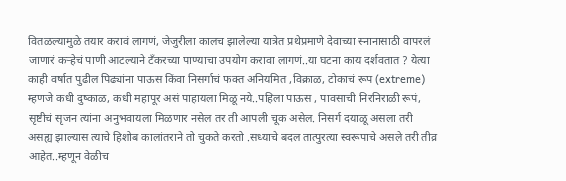वितळल्यामुळे तयार करावं लागणं, जेजुरीला कालच झालेल्या यात्रेत प्रथेप्रमाणे देवाच्या स्नानासाठी वापरलं जाणारं कऱ्हेचं पाणी आटल्याने टँकरच्या पाण्याचा उपयोग करावा लागणं..या घटना काय दर्शवतात ? येत्या काही वर्षात पुढील पिढ्यांना पाऊस किंवा निसर्गाचं फक्त अनियमित ,विक्राळ, टोकाचं रूप (extreme) म्हणजे कधी दुष्काळ, कधी महापूर असं पाहायला मिळू नये..पहिला पाऊस , पावसाची निरनिराळी रूपं, सृष्टीचं सृजन त्यांना अनुभवायला मिळणार नसेल तर ती आपली चूक असेल. निसर्ग दयाळू असला तरी असह्य झाल्यास त्याचे हिशोब कालांतराने तो चुकते करतो .सध्याचे बदल तात्पुरत्या स्वरूपाचे असले तरी तीव्र आहेत..म्हणून वेळीच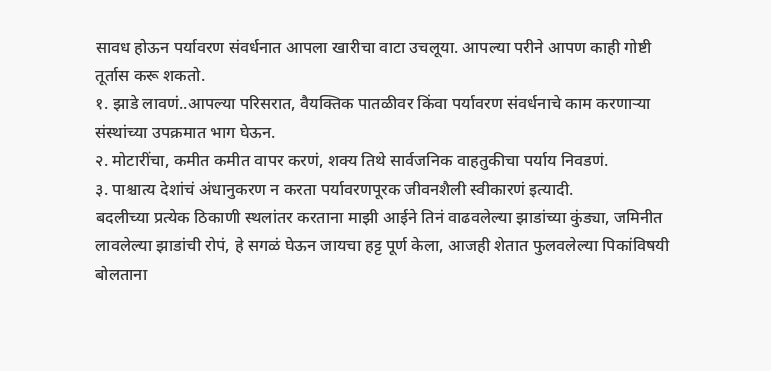सावध होऊन पर्यावरण संवर्धनात आपला खारीचा वाटा उचलूया. आपल्या परीने आपण काही गोष्टी तूर्तास करू शकतो.
१. झाडे लावणं..आपल्या परिसरात, वैयक्तिक पातळीवर किंवा पर्यावरण संवर्धनाचे काम करणाऱ्या संस्थांच्या उपक्रमात भाग घेऊन.
२. मोटारींचा, कमीत कमीत वापर करणं, शक्य तिथे सार्वजनिक वाहतुकीचा पर्याय निवडणं.
३. पाश्चात्य देशांचं अंधानुकरण न करता पर्यावरणपूरक जीवनशैली स्वीकारणं इत्यादी.
बदलीच्या प्रत्येक ठिकाणी स्थलांतर करताना माझी आईने तिनं वाढवलेल्या झाडांच्या कुंड्या, जमिनीत लावलेल्या झाडांची रोपं, हे सगळं घेऊन जायचा हट्ट पूर्ण केला, आजही शेतात फुलवलेल्या पिकांविषयी बोलताना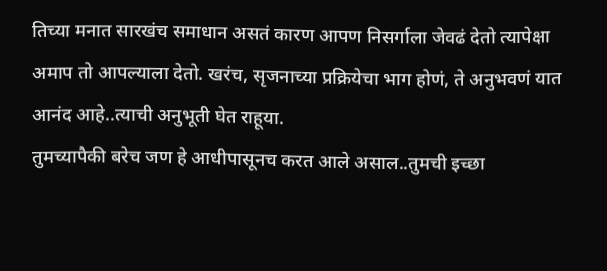तिच्या मनात सारखंच समाधान असतं कारण आपण निसर्गाला जेवढं देतो त्यापेक्षा अमाप तो आपल्याला देतो. खरंच, सृजनाच्या प्रक्रियेचा भाग होणं, ते अनुभवणं यात आनंद आहे..त्याची अनुभूती घेत राहूया.
तुमच्यापैकी बरेच जण हे आधीपासूनच करत आले असाल..तुमची इच्छा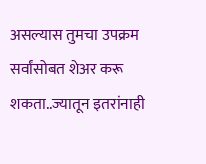असल्यास तुमचा उपक्रम सर्वांसोबत शेअर करू शकता..ज्यातून इतरांनाही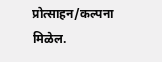प्रोत्साहन/कल्पना मिळेल.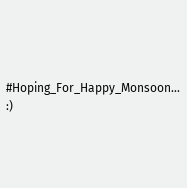#Hoping_For_Happy_Monsoon... :)